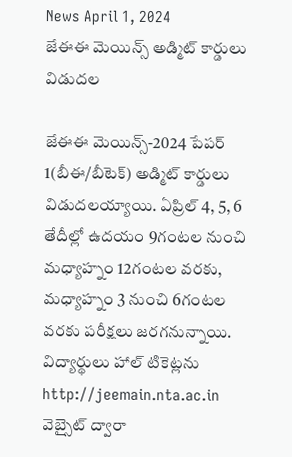News April 1, 2024
జేఈఈ మెయిన్స్ అడ్మిట్ కార్డులు విడుదల

జేఈఈ మెయిన్స్-2024 పేపర్ 1(బీఈ/బీటెక్) అడ్మిట్ కార్డులు విడుదలయ్యాయి. ఏప్రిల్ 4, 5, 6 తేదీల్లో ఉదయం 9గంటల నుంచి మధ్యాహ్నం 12గంటల వరకు, మధ్యాహ్నం 3 నుంచి 6గంటల వరకు పరీక్షలు జరగనున్నాయి. విద్యార్థులు హాల్ టికెట్లను http://jeemain.nta.ac.in వెబ్సైట్ ద్వారా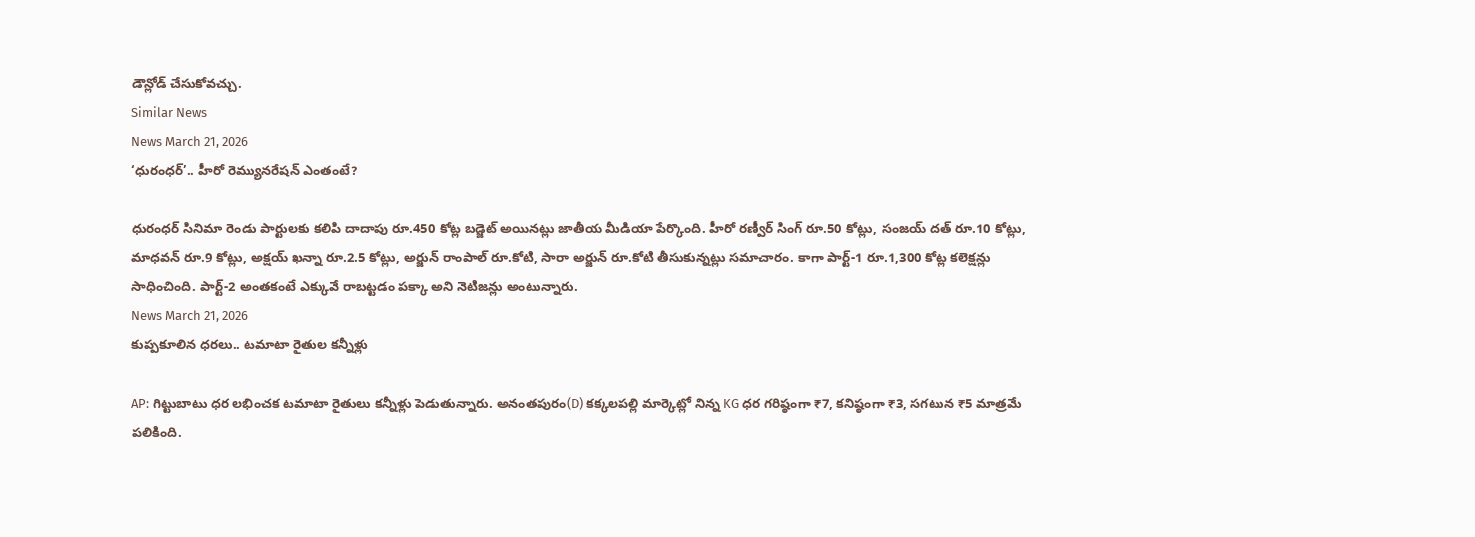డౌన్లోడ్ చేసుకోవచ్చు.
Similar News
News March 21, 2026
‘ధురంధర్’.. హీరో రెమ్యునరేషన్ ఎంతంటే?

ధురంధర్ సినిమా రెండు పార్టులకు కలిపి దాదాపు రూ.450 కోట్ల బడ్జెట్ అయినట్లు జాతీయ మీడియా పేర్కొంది. హీరో రణ్వీర్ సింగ్ రూ.50 కోట్లు, సంజయ్ దత్ రూ.10 కోట్లు, మాధవన్ రూ.9 కోట్లు, అక్షయ్ ఖన్నా రూ.2.5 కోట్లు, అర్జున్ రాంపాల్ రూ.కోటి, సారా అర్జున్ రూ.కోటి తీసుకున్నట్లు సమాచారం. కాగా పార్ట్-1 రూ.1,300 కోట్ల కలెక్షన్లు సాధించింది. పార్ట్-2 అంతకంటే ఎక్కువే రాబట్టడం పక్కా అని నెటిజన్లు అంటున్నారు.
News March 21, 2026
కుప్పకూలిన ధరలు.. టమాటా రైతుల కన్నీళ్లు

AP: గిట్టుబాటు ధర లభించక టమాటా రైతులు కన్నీళ్లు పెడుతున్నారు. అనంతపురం(D) కక్కలపల్లి మార్కెట్లో నిన్న KG ధర గరిష్ఠంగా ₹7, కనిష్ఠంగా ₹3, సగటున ₹5 మాత్రమే పలికింది.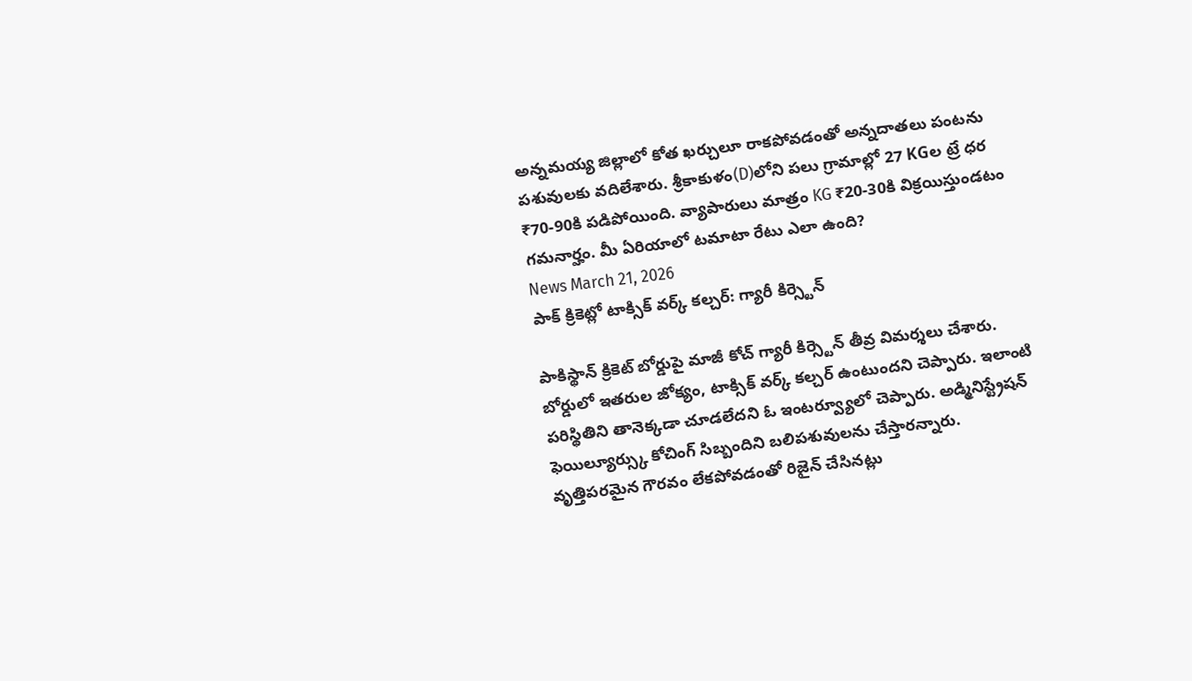అన్నమయ్య జిల్లాలో కోత ఖర్చులూ రాకపోవడంతో అన్నదాతలు పంటను పశువులకు వదిలేశారు. శ్రీకాకుళం(D)లోని పలు గ్రామాల్లో 27 KGల ట్రే ధర ₹70-90కి పడిపోయింది. వ్యాపారులు మాత్రం KG ₹20-30కి విక్రయిస్తుండటం గమనార్హం. మీ ఏరియాలో టమాటా రేటు ఎలా ఉంది?
News March 21, 2026
పాక్ క్రికెట్లో టాక్సిక్ వర్క్ కల్చర్: గ్యారీ కిర్స్టెన్

పాకిస్థాన్ క్రికెట్ బోర్డుపై మాజీ కోచ్ గ్యారీ కిర్స్టెన్ తీవ్ర విమర్శలు చేశారు. బోర్డులో ఇతరుల జోక్యం, టాక్సిక్ వర్క్ కల్చర్ ఉంటుందని చెప్పారు. ఇలాంటి పరిస్థితిని తానెక్కడా చూడలేదని ఓ ఇంటర్వ్యూలో చెప్పారు. అడ్మినిస్ట్రేషన్ ఫెయిల్యూర్స్కు కోచింగ్ సిబ్బందిని బలిపశువులను చేస్తారన్నారు. వృత్తిపరమైన గౌరవం లేకపోవడంతో రిజైన్ చేసినట్లు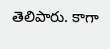తెలిపారు. కాగా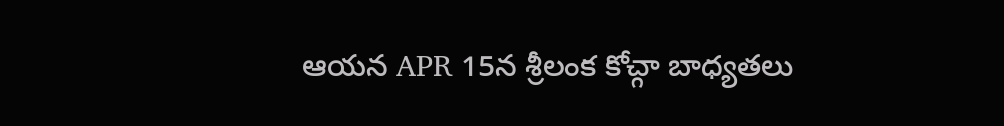ఆయన APR 15న శ్రీలంక కోచ్గా బాధ్యతలు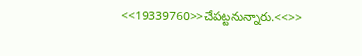<<19339760>>చేపట్టనున్నారు.<<>>